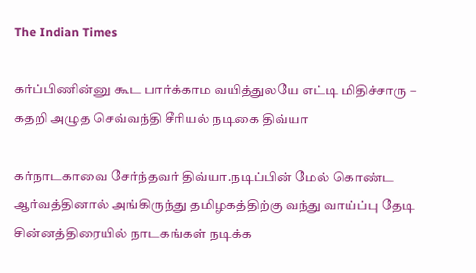The Indian Times

கர்ப்பிணின்னு கூட பார்க்காம வயித்துலயே எட்டி மிதிச்சாரு – கதறி அழுத செவ்வந்தி சீரியல் நடிகை திவ்யா

கர்நாடகாவை சேர்ந்தவர் திவ்யா.நடிப்பின் மேல் கொண்ட ஆர்வத்தினால் அங்கிருந்து தமிழகத்திற்கு வந்து வாய்ப்பு தேடி சின்னத்திரையில் நாடகங்கள் நடிக்க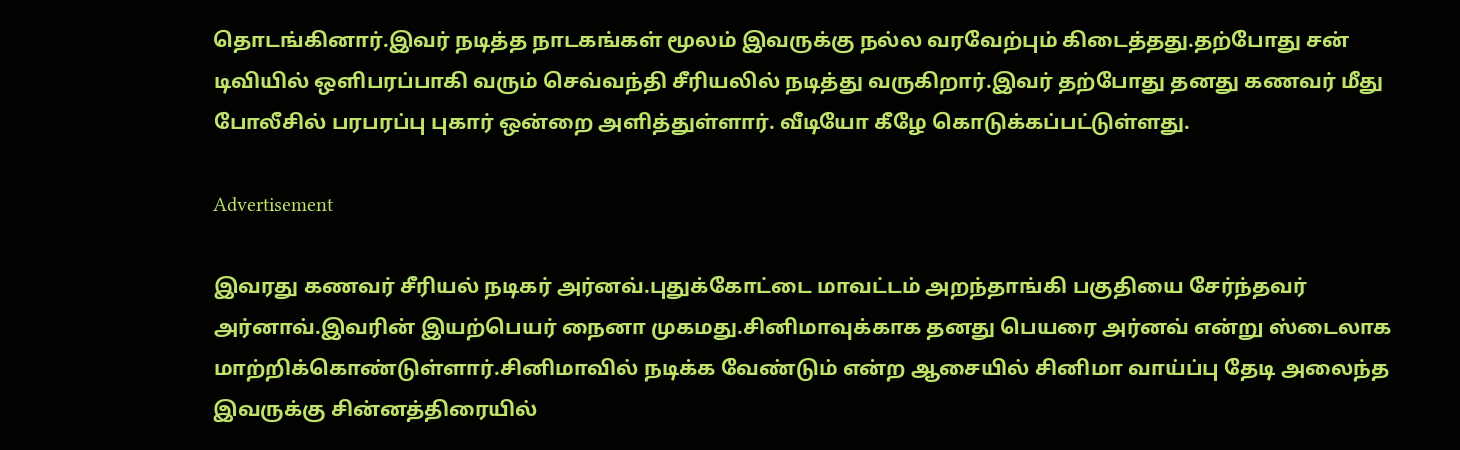தொடங்கினார்.இவர் நடித்த நாடகங்கள் மூலம் இவருக்கு நல்ல வரவேற்பும் கிடைத்தது.தற்போது சன் டிவியில் ஒளிபரப்பாகி வரும் செவ்வந்தி சீரியலில் நடித்து வருகிறார்.இவர் தற்போது தனது கணவர் மீது போலீசில் பரபரப்பு புகார் ஒன்றை அளித்துள்ளார். வீடியோ கீழே கொடுக்கப்பட்டுள்ளது.

Advertisement

இவரது கணவர் சீரியல் நடிகர் அர்னவ்.புதுக்கோட்டை மாவட்டம் அறந்தாங்கி பகுதியை சேர்ந்தவர் அர்னாவ்.இவரின் இயற்பெயர் நைனா முகமது.சினிமாவுக்காக தனது பெயரை அர்னவ் என்று ஸ்டைலாக மாற்றிக்கொண்டுள்ளார்.சினிமாவில் நடிக்க வேண்டும் என்ற ஆசையில் சினிமா வாய்ப்பு தேடி அலைந்த இவருக்கு சின்னத்திரையில்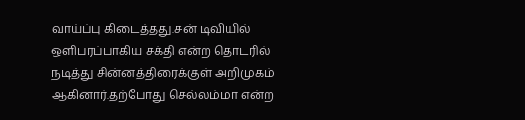வாய்ப்பு கிடைத்தது.சன் டிவியில் ஒளிபரப்பாகிய சக்தி என்ற தொடரில் நடித்து சின்னத்திரைக்குள் அறிமுகம் ஆகினார்.தற்போது செல்லம்மா என்ற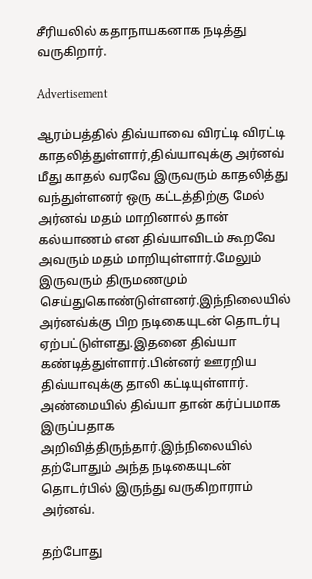சீரியலில் கதாநாயகனாக நடித்து வருகிறார்.

Advertisement

ஆரம்பத்தில் திவ்யாவை விரட்டி விரட்டி காதலித்துள்ளார்,திவ்யாவுக்கு அர்னவ் மீது காதல் வரவே இருவரும் காதலித்து வந்துள்ளனர் ஒரு கட்டத்திற்கு மேல் அர்னவ் மதம் மாறினால் தான் கல்யாணம் என திவ்யாவிடம் கூறவே அவரும் மதம் மாறியுள்ளார்.மேலும் இருவரும் திருமணமும் செய்துகொண்டுள்ளனர்.இந்நிலையில் அர்னவ்க்கு பிற நடிகையுடன் தொடர்பு ஏற்பட்டுள்ளது.இதனை திவ்யா கண்டித்துள்ளார்.பின்னர் ஊரறிய திவ்யாவுக்கு தாலி கட்டியுள்ளார். அண்மையில் திவ்யா தான் கர்ப்பமாக இருப்பதாக அறிவித்திருந்தார்.இந்நிலையில் தற்போதும் அந்த நடிகையுடன் தொடர்பில் இருந்து வருகிறாராம் அர்னவ்.

தற்போது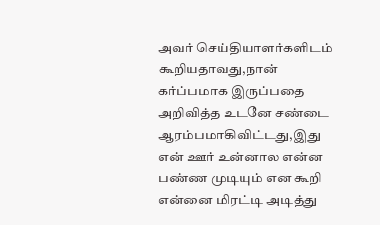அவர் செய்தியாளர்களிடம் கூறியதாவது,நான் கர்ப்பமாக இருப்பதை அறிவித்த உடனே சண்டை ஆரம்பமாகிவிட்டது,இது என் ஊர் உன்னால என்ன பண்ண முடியும் என கூறி என்னை மிரட்டி அடித்து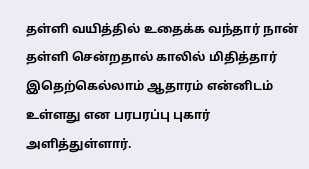தள்ளி வயித்தில் உதைக்க வந்தார் நான் தள்ளி சென்றதால் காலில் மிதித்தார் இதெற்கெல்லாம் ஆதாரம் என்னிடம் உள்ளது என பரபரப்பு புகார் அளித்துள்ளார்.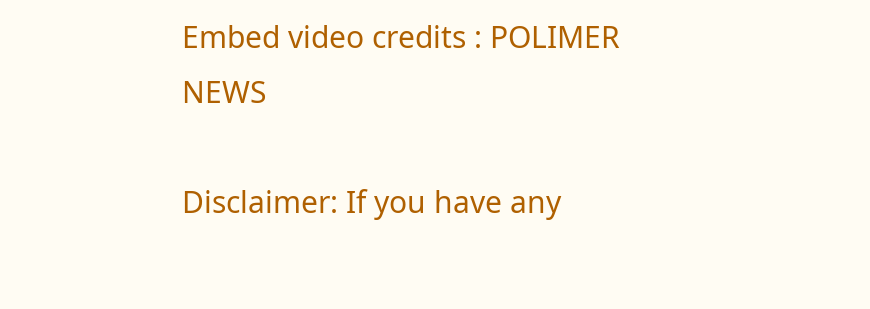Embed video credits : POLIMER NEWS

Disclaimer: If you have any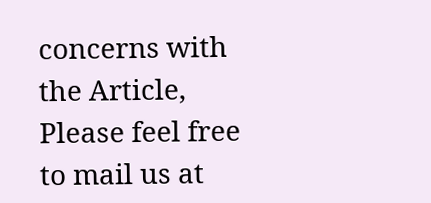concerns with the Article, Please feel free to mail us at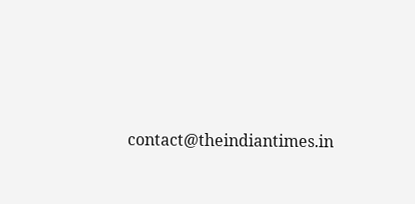contact@theindiantimes.in